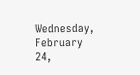Wednesday, February 24,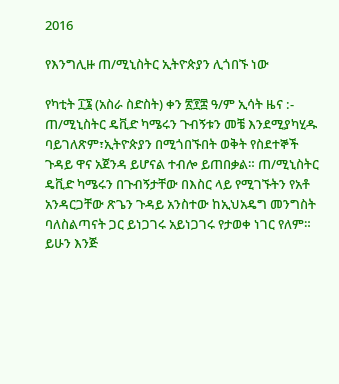2016

የእንግሊዙ ጠ/ሚኒስትር ኢትዮጵያን ሊጎበኙ ነው

የካቲት ፲፮ (አስራ ስድስት) ቀን ፳፻፰ ዓ/ም ኢሳት ዜና :- ጠ/ሚኒስትር ዴቪድ ካሜሩን ጉብኝቱን መቼ እንደሚያካሂዱ ባይገለጽም፣ኢትዮጵያን በሚጎበኙበት ወቅት የስደተኞች ጉዳይ ዋና አጀንዳ ይሆናል ተብሎ ይጠበቃል። ጠ/ሚኒስትር ዴቪድ ካሜሩን በጉብኝታቸው በእስር ላይ የሚገኙትን የአቶ አንዳርጋቸው ጽጌን ጉዳይ አንስተው ከኢህአዴግ መንግስት ባለስልጣናት ጋር ይነጋገሩ አይነጋገሩ የታወቀ ነገር የለም። ይሁን እንጅ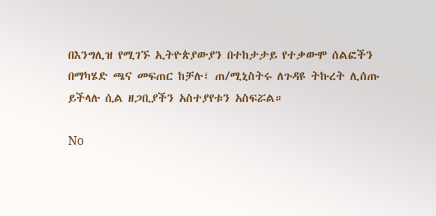በእንግሊዝ የሚገኙ ኢትዮጵያውያን በተከታታይ የተቃውሞ ሰልፎችን በማካሄድ ጫና መፍጠር ከቻሉ፣ ጠ/ሚኒስትሩ ለጉዳዩ ትኩረት ሊሰጡ ይችላሉ ሲል ዘጋቢያችን አስተያየቱን አስፍሯል።

No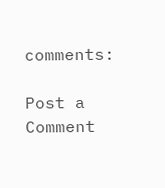comments:

Post a Comment